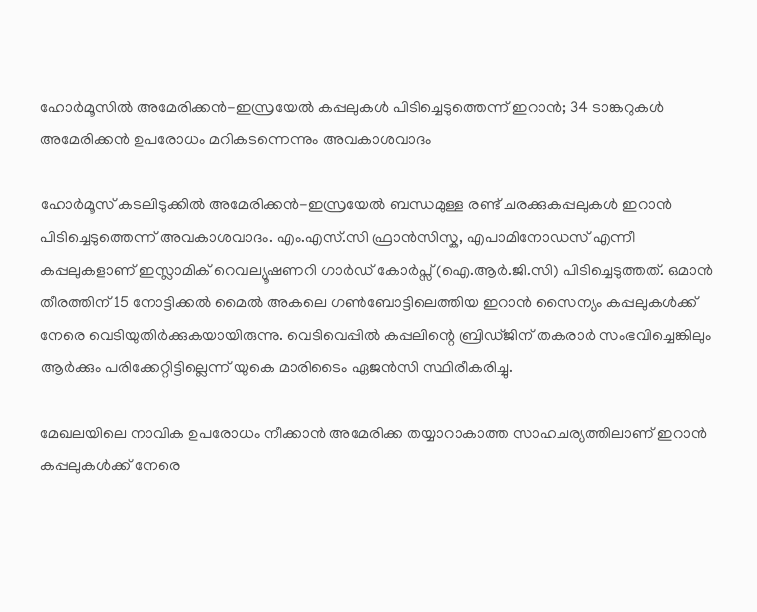ഹോർമൂസിൽ അമേരിക്കൻ-ഇസ്രയേൽ കപ്പലുകൾ പിടിച്ചെടുത്തെന്ന് ഇറാൻ; 34 ടാങ്കറുകൾ അമേരിക്കൻ ഉപരോധം മറികടന്നെന്നും അവകാശവാദം

ഹോർമൂസ് കടലിടുക്കിൽ അമേരിക്കൻ-ഇസ്രയേൽ ബന്ധമുള്ള രണ്ട് ചരക്കുകപ്പലുകൾ ഇറാൻ പിടിച്ചെടുത്തെന്ന് അവകാശവാദം. എം.എസ്.സി ഫ്രാൻസിസ്ക, എപാമിനോഡസ് എന്നീ കപ്പലുകളാണ് ഇസ്ലാമിക് റെവല്യൂഷണറി ഗാർഡ് കോർപ്സ് (ഐ.ആർ.ജി.സി) പിടിച്ചെടുത്തത്. ഒമാൻ തീരത്തിന് 15 നോട്ടിക്കൽ മൈൽ അകലെ ഗൺബോട്ടിലെത്തിയ ഇറാൻ സൈന്യം കപ്പലുകൾക്ക് നേരെ വെടിയുതിർക്കുകയായിരുന്നു. വെടിവെപ്പിൽ കപ്പലിന്റെ ബ്രിഡ്ജിന് തകരാർ സംഭവിച്ചെങ്കിലും ആർക്കും പരിക്കേറ്റിട്ടില്ലെന്ന് യുകെ മാരിടൈം ഏജൻസി സ്ഥിരീകരിച്ചു.

മേഖലയിലെ നാവിക ഉപരോധം നീക്കാൻ അമേരിക്ക തയ്യാറാകാത്ത സാഹചര്യത്തിലാണ് ഇറാൻ കപ്പലുകൾക്ക് നേരെ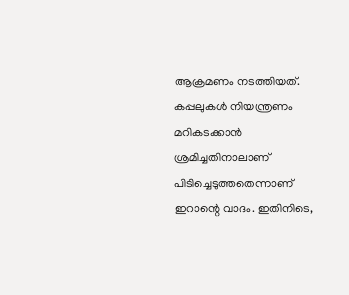ആക്രമണം നടത്തിയത്. കപ്പലുകൾ നിയന്ത്രണം മറികടക്കാൻ ശ്രമിച്ചതിനാലാണ് പിടിച്ചെടുത്തതെന്നാണ് ഇറാന്റെ വാദം. ഇതിനിടെ,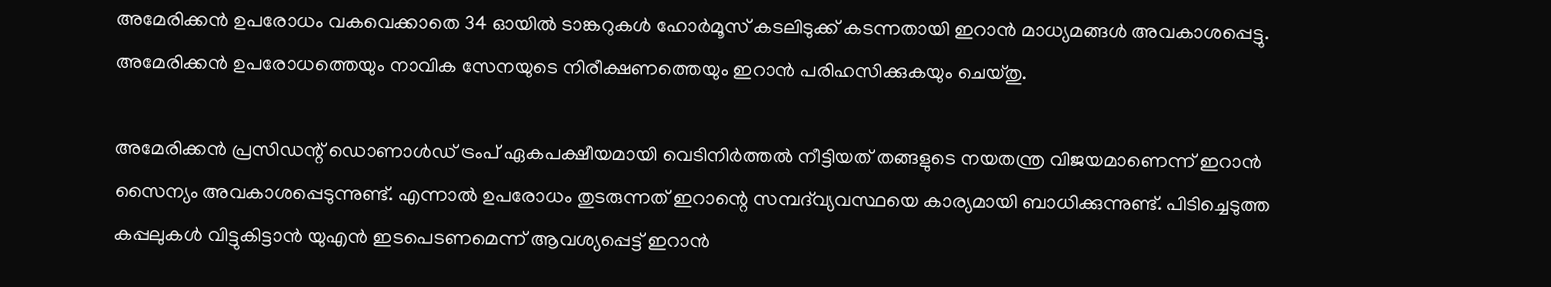അമേരിക്കൻ ഉപരോധം വകവെക്കാതെ 34 ഓയിൽ ടാങ്കറുകൾ ഹോർമൂസ് കടലിടുക്ക് കടന്നതായി ഇറാൻ മാധ്യമങ്ങൾ അവകാശപ്പെട്ടു. അമേരിക്കൻ ഉപരോധത്തെയും നാവിക സേനയുടെ നിരീക്ഷണത്തെയും ഇറാൻ പരിഹസിക്കുകയും ചെയ്തു.

അമേരിക്കൻ പ്രസിഡന്റ് ഡൊണാൾഡ് ട്രംപ് ഏകപക്ഷീയമായി വെടിനിർത്തൽ നീട്ടിയത് തങ്ങളുടെ നയതന്ത്ര വിജയമാണെന്ന് ഇറാൻ സൈന്യം അവകാശപ്പെടുന്നുണ്ട്. എന്നാൽ ഉപരോധം തുടരുന്നത് ഇറാന്റെ സമ്പദ്‌വ്യവസ്ഥയെ കാര്യമായി ബാധിക്കുന്നുണ്ട്. പിടിച്ചെടുത്ത കപ്പലുകൾ വിട്ടുകിട്ടാൻ യുഎൻ ഇടപെടണമെന്ന് ആവശ്യപ്പെട്ട് ഇറാൻ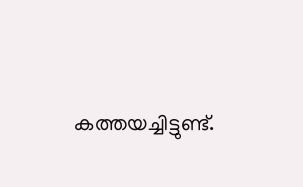കത്തയച്ചിട്ടുണ്ട്.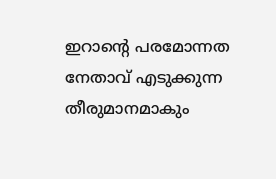ഇറാന്റെ പരമോന്നത നേതാവ് എടുക്കുന്ന തീരുമാനമാകും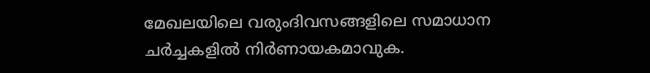മേഖലയിലെ വരുംദിവസങ്ങളിലെ സമാധാന ചർച്ചകളിൽ നിർണായകമാവുക.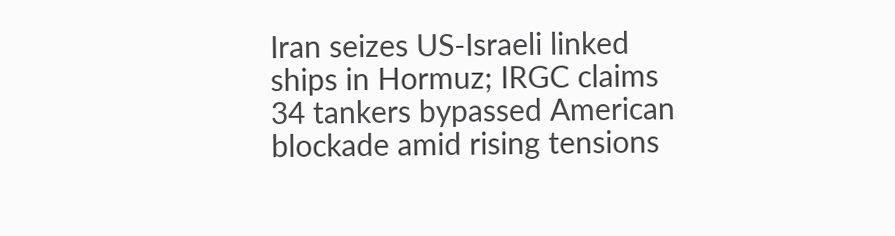Iran seizes US-Israeli linked ships in Hormuz; IRGC claims 34 tankers bypassed American blockade amid rising tensions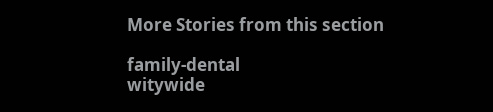More Stories from this section

family-dental
witywide